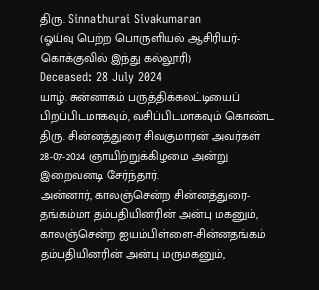திரு. Sinnathurai Sivakumaran
(ஓய்வு பெற்ற பொருளியல் ஆசிரியர்- கொக்குவில் இந்து கல்லூரி)
Deceased: 28 July 2024
யாழ். சுன்னாகம் பருத்திக்கலட்டியைப் பிறப்பிடமாகவும், வசிப்பிடமாகவும் கொண்ட திரு. சின்னத்துரை சிவகுமாரன் அவர்கள் 28-07-2024 ஞாயிற்றுக்கிழமை அன்று இறைவனடி சேர்ந்தார்.
அன்னார், காலஞ்சென்ற சின்னத்துரை-தங்கம்மா தம்பதியினரின் அன்பு மகனும்,
காலஞ்சென்ற ஐயம்பிள்ளை-சின்னதங்கம் தம்பதியினரின் அன்பு மருமகனும்,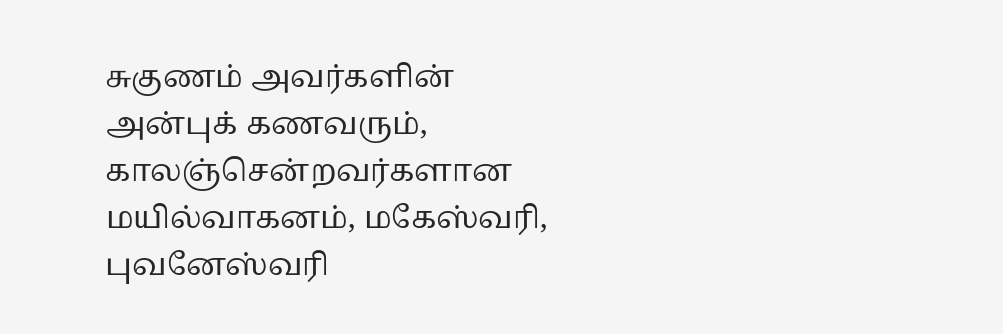சுகுணம் அவர்களின் அன்புக் கணவரும்,
காலஞ்சென்றவர்களான மயில்வாகனம், மகேஸ்வரி, புவனேஸ்வரி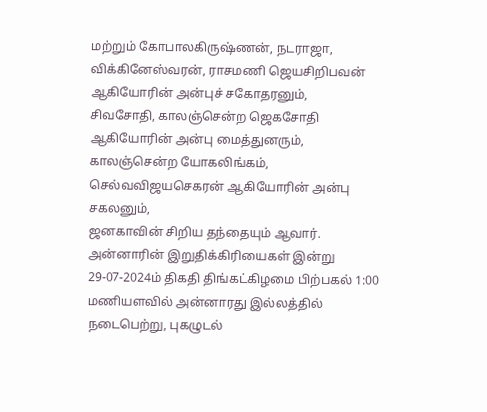மற்றும் கோபாலகிருஷ்ணன், நடராஜா, விக்கினேஸ்வரன், ராசமணி ஜெயசிறிபவன் ஆகியோரின் அன்புச் சகோதரனும்,
சிவசோதி, காலஞ்சென்ற ஜெகசோதி ஆகியோரின் அன்பு மைத்துனரும்,
காலஞ்சென்ற யோகலிங்கம், செல்வவிஜயசெகரன் ஆகியோரின் அன்பு சகலனும்,
ஜனகாவின் சிறிய தந்தையும் ஆவார்.
அன்னாரின் இறுதிக்கிரியைகள் இன்று 29-07-2024ம் திகதி திங்கட்கிழமை பிற்பகல் 1:00 மணியளவில் அன்னாரது இல்லத்தில் நடைபெற்று, புகழுடல்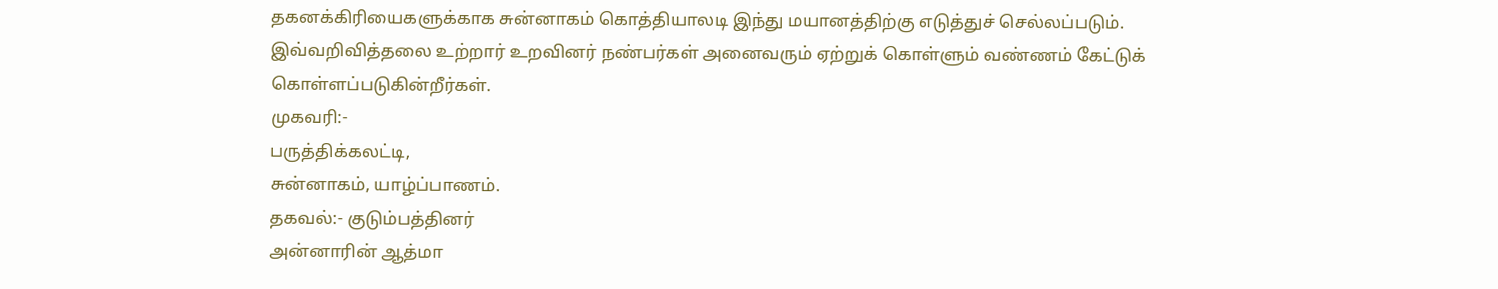தகனக்கிரியைகளுக்காக சுன்னாகம் கொத்தியாலடி இந்து மயானத்திற்கு எடுத்துச் செல்லப்படும்.
இவ்வறிவித்தலை உற்றார் உறவினர் நண்பர்கள் அனைவரும் ஏற்றுக் கொள்ளும் வண்ணம் கேட்டுக் கொள்ளப்படுகின்றீர்கள்.
முகவரி:-
பருத்திக்கலட்டி,
சுன்னாகம், யாழ்ப்பாணம்.
தகவல்:- குடும்பத்தினர்
அன்னாரின் ஆத்மா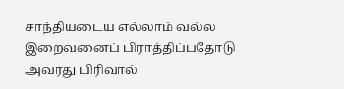சாந்தியடைய எல்லாம் வல்ல இறைவனைப் பிராத்திப்பதோடு அவரது பிரிவால்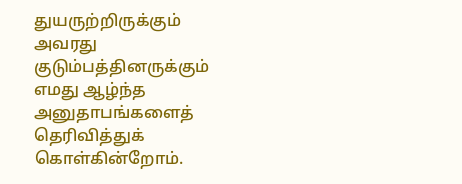துயருற்றிருக்கும் அவரது குடும்பத்தினருக்கும் எமது ஆழ்ந்த அனுதாபங்களைத் தெரிவித்துக் கொள்கின்றோம்.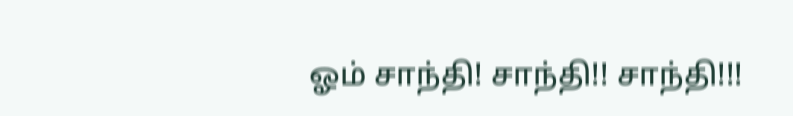ஓம் சாந்தி! சாந்தி!! சாந்தி!!!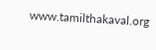www.tamilthakaval.org